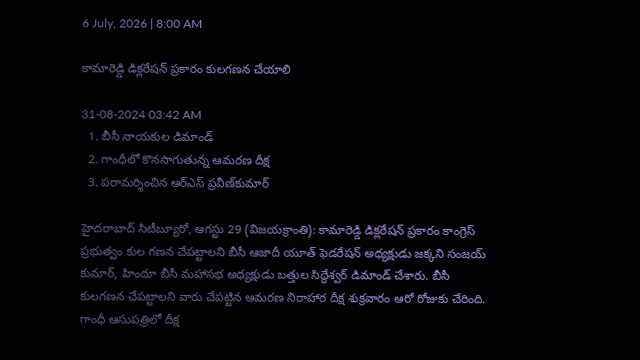6 July, 2026 | 8:00 AM

కామారెడ్డి డిక్లరేషన్ ప్రకారం కులగణన చేయాలి

31-08-2024 03:42 AM
  1. బీసీ నాయకుల డిమాండ్
  2. గాంధీలో కొనసాగుతున్న ఆమరణ దీక్ష
  3. పరామర్శించిన ఆర్‌ఎస్ ప్రవీణ్‌కుమార్

హైదరాబాద్ సిటీబ్యూరో, ఆగస్టు 29 (విజయక్రాంతి): కామారెడ్డి డిక్లరేషన్ ప్రకారం కాంగ్రెస్ ప్రభుత్వం కుల గణన చేపట్టాలని బీసీ ఆజాదీ యూత్ ఫెడరేషన్ అధ్యక్షుడు జక్కని సంజయ్ కుమార్, హిందూ బీసీ మహాసభ అధ్యక్షుడు బత్తుల సిద్ధేశ్వర్ డిమాండ్ చేశారు. బీసీ కులగణన చేపట్టాలని వారు చేపట్టిన ఆమరణ నిరాహార దీక్ష శుక్రవారం ఆరో రోజుకు చేరింది. గాంధీ ఆసుపత్రిలో దీక్ష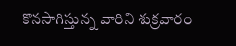కొనసాగిస్తున్న వారిని శుక్రవారం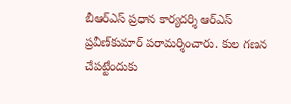బీఆర్‌ఎస్ ప్రధాన కార్యదర్శి ఆర్‌ఎస్ ప్రవీణ్‌కుమార్ పరామర్శించారు. కుల గణన చేపట్టేందుకు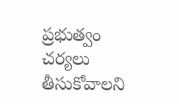ప్రభుత్వం చర్యలు తీసుకోవాలని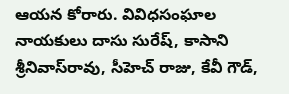ఆయన కోరారు. వివిధసంఘాల నాయకులు దాసు సురేష్, కాసాని శ్రీనివాస్‌రావు, సీహెచ్ రాజు, కేవీ గౌడ్,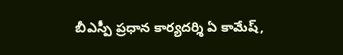బీఎస్పీ ప్రధాన కార్యదర్శి ఏ కామేష్,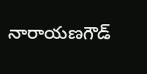నారాయణగౌడ్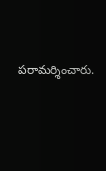పరామర్శించారు.